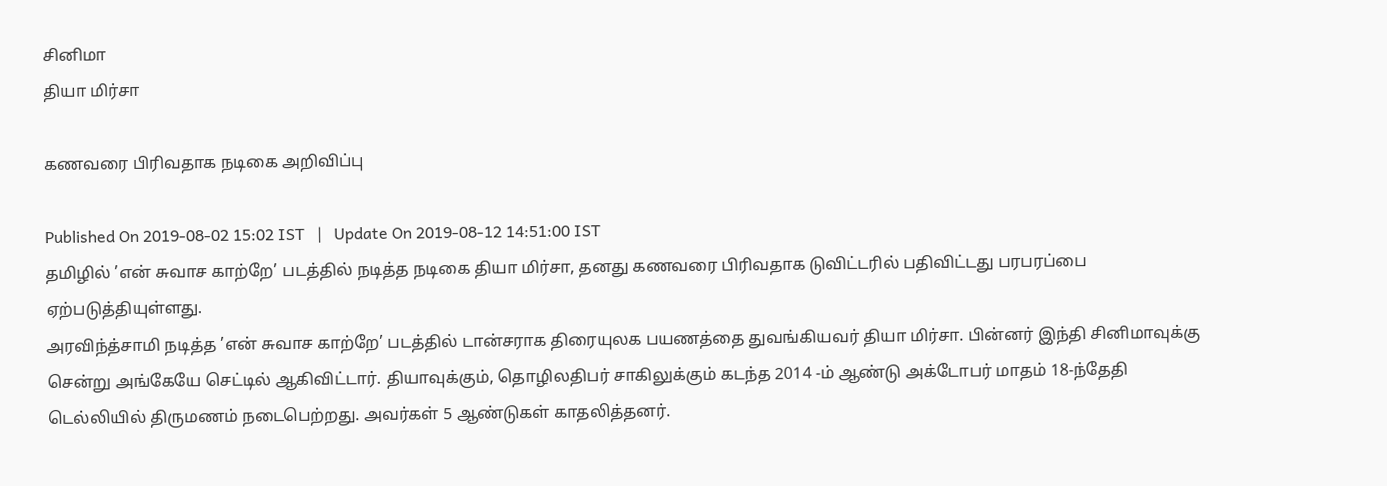சினிமா
தியா மிர்சா

கணவரை பிரிவதாக நடிகை அறிவிப்பு

Published On 2019-08-02 15:02 IST   |   Update On 2019-08-12 14:51:00 IST
தமிழில் ’என் சுவாச காற்றே’ படத்தில் நடித்த நடிகை தியா மிர்சா, தனது கணவரை பிரிவதாக டுவிட்டரில் பதிவிட்டது பரபரப்பை ஏற்படுத்தியுள்ளது.
அரவிந்த்சாமி நடித்த ’என் சுவாச காற்றே’ படத்தில் டான்சராக திரையுலக பயணத்தை துவங்கியவர் தியா மிர்சா. பின்னர் இந்தி சினிமாவுக்கு சென்று அங்கேயே செட்டில் ஆகிவிட்டார். தியாவுக்கும், தொழிலதிபர் சாகிலுக்கும் கடந்த 2014 -ம் ஆண்டு அக்டோபர் மாதம் 18-ந்தேதி டெல்லியில் திருமணம் நடைபெற்றது. அவர்கள் 5 ஆண்டுகள் காதலித்தனர்.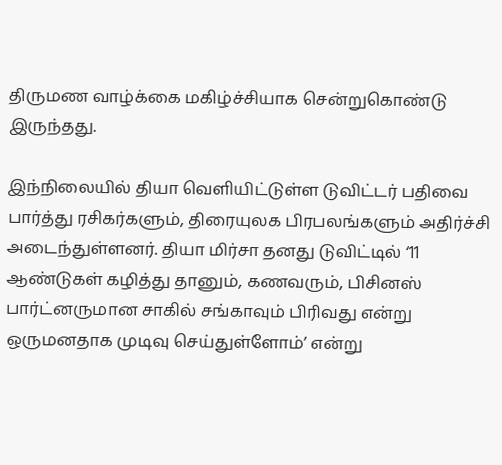திருமண வாழ்க்கை மகிழ்ச்சியாக சென்றுகொண்டு இருந்தது.

இந்நிலையில் தியா வெளியிட்டுள்ள டுவிட்டர் பதிவை பார்த்து ரசிகர்களும், திரையுலக பிரபலங்களும் அதிர்ச்சி அடைந்துள்ளனர். தியா மிர்சா தனது டுவிட்டில் ‘11 ஆண்டுகள் கழித்து தானும், கணவரும், பிசினஸ் பார்ட்னருமான சாகில் சங்காவும் பிரிவது என்று ஒருமனதாக முடிவு செய்துள்ளோம்’ என்று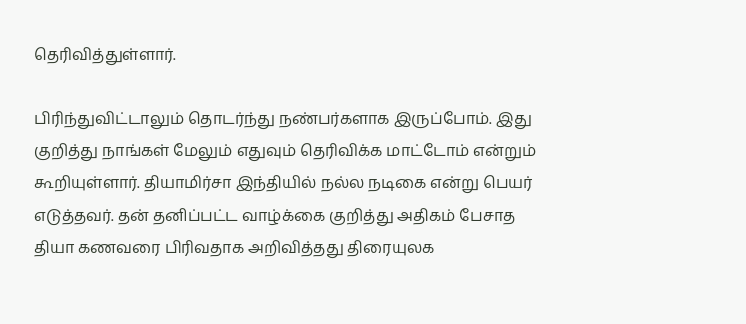தெரிவித்துள்ளார்.

பிரிந்துவிட்டாலும் தொடர்ந்து நண்பர்களாக இருப்போம். இது குறித்து நாங்கள் மேலும் எதுவும் தெரிவிக்க மாட்டோம் என்றும் கூறியுள்ளார். தியாமிர்சா இந்தியில் நல்ல நடிகை என்று பெயர் எடுத்தவர். தன் தனிப்பட்ட வாழ்க்கை குறித்து அதிகம் பேசாத தியா கணவரை பிரிவதாக அறிவித்தது திரையுலக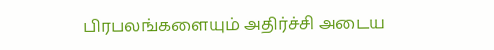பிரபலங்களையும் அதிர்ச்சி அடைய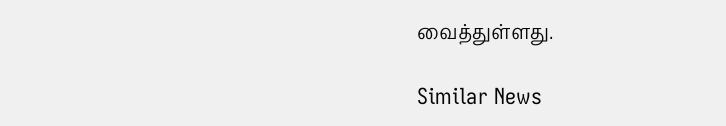வைத்துள்ளது.

Similar News